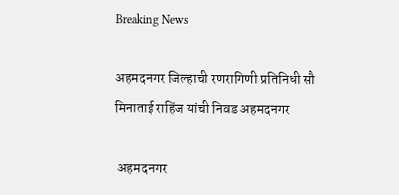Breaking News

अहमदनगर जिल्हाची रणरागिणी प्रतिनिधी सौ मिनाताई राहिंज यांची निवड अहमदनगर

 अहमदनगर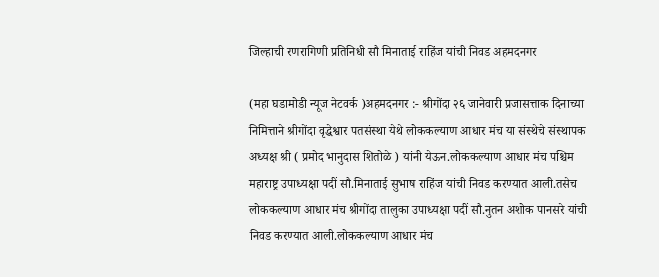जिल्हाची रणरागिणी प्रतिनिधी सौ मिनाताई राहिंज यांची निवड अहमदनगर

(महा घडामोडी न्यूज नेटवर्क )अहमदनगर :- श्रीगोंदा २६ जानेवारी प्रजासत्ताक दिनाच्या निमित्ताने श्रीगोंदा वृद्धेश्वार पतसंस्था येथे लोककल्याण आधार मंच या संस्थेचे संस्थापक अध्यक्ष श्री ( प्रमोद भानुदास शितोळे ) यांनी येऊन.लोककल्याण आधार मंच पश्चिम महाराष्ट्र उपाध्यक्षा पदीं सौ.मिनाताई सुभाष राहिंज यांची निवड करण्यात आली.तसेच लोककल्याण आधार मंच श्रीगोंदा तालुका उपाध्यक्षा पदीं सौ‌.नुतन अशोक पानसरे यांची निवड करण्यात आली.लोककल्याण आधार मंच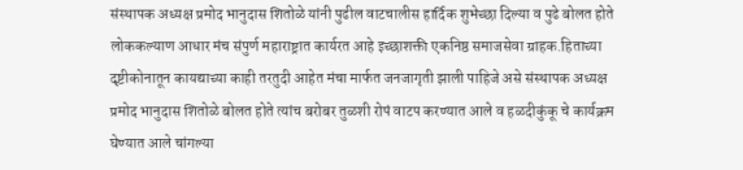संस्थापक अध्यक्ष प्रमोद भानुदास शितोळे यांनी पुढील वाटचालीस हार्दिक शुभेच्छा दिल्या व पुढे बोलत होते लोककल्याण आधार मंच संपुर्ण महाराष्ट्रात कार्यरत आहे इच्छाशक्ती एकनिष्ठ समाजसेवा ग्राहक.हिताच्या दृष्टीकोनातून कायद्याच्या काही तरतुदी आहेत मंचा मार्फत जनजागृती झाली पाहिजे असे संस्थापक अध्यक्ष प्रमोद भानुदास शितोळे बोलत होते त्यांच बरोबर तुळशी रोपं वाटप करण्यात आले व हळदीकुंकू चे कार्यक्रम घेण्यात आले चांगल्या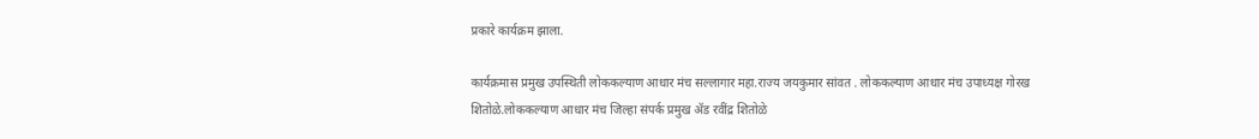प्रकारे कार्यक्रम झाला.

कार्यक्रमास प्रमुख उपस्थिती लोककल्याण आधार मंच सल्लागार महा.राज्य जयकुमार सांवत . लोककल्याण आधार मंच उपाध्यक्ष गोरख शितोळे.लोककल्याण आधार मंच जिल्हा संपर्क प्रमुख ॲड रवींद्र शितोळे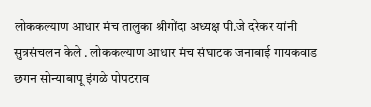लोककल्याण आधार मंच तालुका श्रीगोंदा अध्यक्ष पी.जे दरेकर यांनी सुत्रसंचलन केले . लोककल्याण आधार मंच संघाटक जनाबाई गायकवाड  छगन सोन्याबापू इंगळे पोपटराव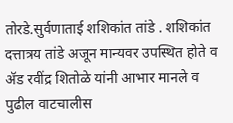तोरडे.सुर्वणाताई शशिकांत तांडे . शशिकांत दत्तात्रय तांडे अजून मान्यवर उपस्थित होते व ॲड रवींद्र शितोळे यांनी आभार मानले व पुढील वाटचालीस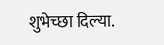शुभेच्छा दिल्या.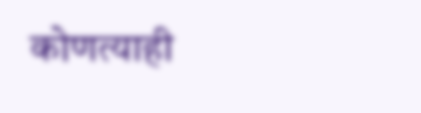कोणत्याही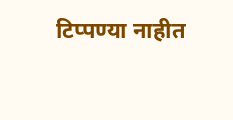टिप्पण्‍या नाहीत